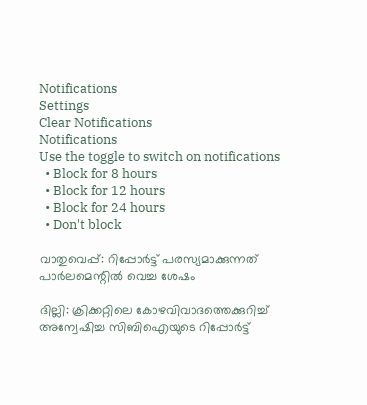Notifications
Settings
Clear Notifications
Notifications
Use the toggle to switch on notifications
  • Block for 8 hours
  • Block for 12 hours
  • Block for 24 hours
  • Don't block

വാതുവെപ്പ്: റിപ്പോര്‍ട്ട് പരസ്യമാക്കുന്നത് പാര്‍ലമെന്റില്‍ വെച്ച ശേഷം

ദില്ലി: ക്രിക്കറ്റിലെ കോഴവിവാദത്തെക്കുറിച്ച് അന്വേഷിച്ച സിബിഐയുടെ റിപ്പോര്‍ട്ട്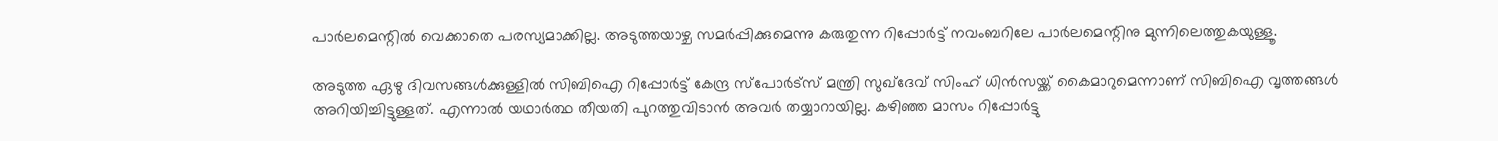പാര്‍ലമെന്റില്‍ വെക്കാതെ പരസ്യമാക്കില്ല. അടുത്തയാഴ്ച സമര്‍പ്പിക്കുമെന്നു കരുതുന്ന റിപ്പോര്‍ട്ട് നവംബറിലേ പാര്‍ലമെന്റിനു മുന്നിലെത്തുകയുള്ളൂ.

അടുത്ത ഏഴു ദിവസങ്ങള്‍ക്കുള്ളില്‍ സിബിഐ റിപ്പോര്‍ട്ട് കേന്ദ്ര സ്പോര്‍ട്സ് മന്ത്രി സുഖ്ദേവ് സിംഹ് ധിന്‍സയ്ക്ക് കൈമാറുമെന്നാണ് സിബിഐ വൃത്തങ്ങള്‍ അറിയിച്ചിട്ടുള്ളത്. എന്നാല്‍ യഥാര്‍ത്ഥ തീയതി പുറത്തുവിടാന്‍ അവര്‍ തയ്യാറായില്ല. കഴിഞ്ഞ മാസം റിപ്പോര്‍ട്ടു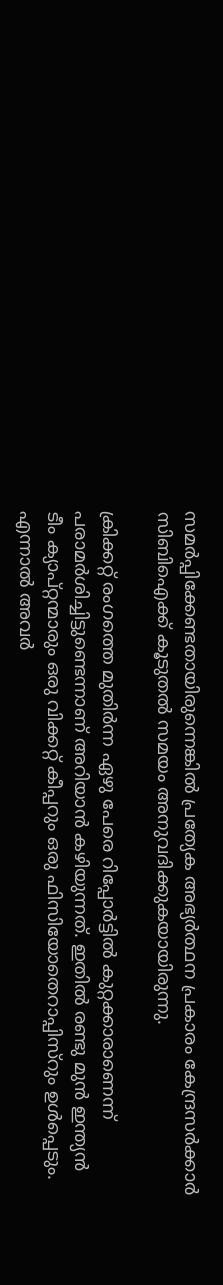സമര്‍പ്പിക്കേണ്ടതായിരുന്നെങ്കില്‍ പ്രത്യേക അഭ്യര്‍ത്ഥന പ്രകാരം കേന്ദ്രസര്‍ക്കാര്‍ സിബിഐക്ക് കൂടുതല്‍ സമയം അനുവദിക്കുകയായിരുന്നു.

ക്രിക്കറ്റ് രംഗത്തെ മുതിര്‍ന്ന ഏഴു പേരെ റിപ്പോര്‍ട്ടില്‍ കുറ്റക്കാരാണെന്ന് പരാമര്‍ശിച്ചിട്ടുണ്ടെന്നാണ് അറിയാന്‍ കഴിയുന്നത്. ഇതില്‍ രണ്ടു മുന്‍ ഇന്ത്യന്‍ ടീം ക്യാപ്റ്റന്മാരും ഒരു വിക്കറ്റ് കീപ്പറും ഒരു ഫിസിയോതെറാപ്പിസ്റും ഉള്‍പ്പെടും. എന്നാല്‍ അവര്‍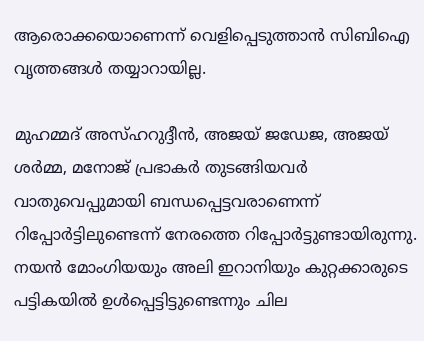ആരൊക്കയൊണെന്ന് വെളിപ്പെടുത്താന്‍ സിബിഐ വൃത്തങ്ങള്‍ തയ്യാറായില്ല.

മുഹമ്മദ് അസ്ഹറുദ്ദീന്‍, അജയ് ജഡേജ, അജയ് ശര്‍മ്മ, മനോജ് പ്രഭാകര്‍ തുടങ്ങിയവര്‍ വാതുവെപ്പുമായി ബന്ധപ്പെട്ടവരാണെന്ന് റിപ്പോര്‍ട്ടിലുണ്ടെന്ന് നേരത്തെ റിപ്പോര്‍ട്ടുണ്ടായിരുന്നു. നയന്‍ മോംഗിയയും അലി ഇറാനിയും കുറ്റക്കാരുടെ പട്ടികയില്‍ ഉള്‍പ്പെട്ടിട്ടുണ്ടെന്നും ചില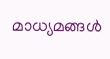മാധ്യമങ്ങള്‍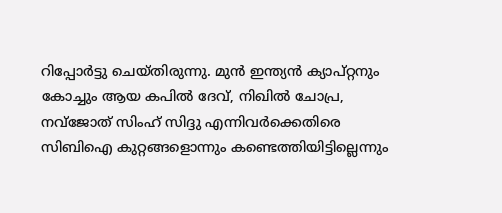റിപ്പോര്‍ട്ടു ചെയ്തിരുന്നു. മുന്‍ ഇന്ത്യന്‍ ക്യാപ്റ്റനും കോച്ചും ആയ കപില്‍ ദേവ്, നിഖില്‍ ചോപ്ര, നവ്ജോത് സിംഹ് സിദ്ദു എന്നിവര്‍ക്കെതിരെ സിബിഐ കുറ്റങ്ങളൊന്നും കണ്ടെത്തിയിട്ടില്ലെന്നും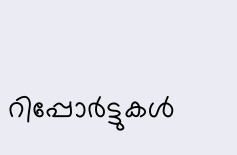റിപ്പോര്‍ട്ടുകള്‍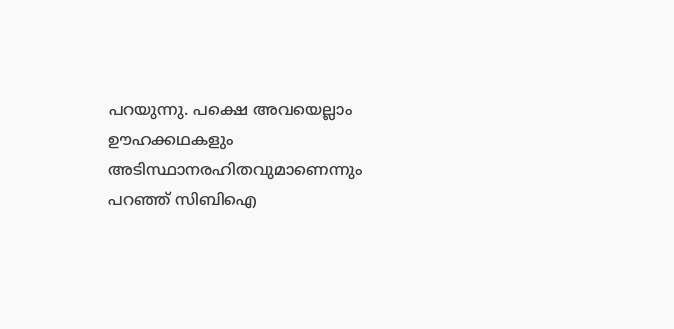പറയുന്നു. പക്ഷെ അവയെല്ലാം ഊഹക്കഥകളും അടിസ്ഥാനരഹിതവുമാണെന്നും പറഞ്ഞ് സിബിഐ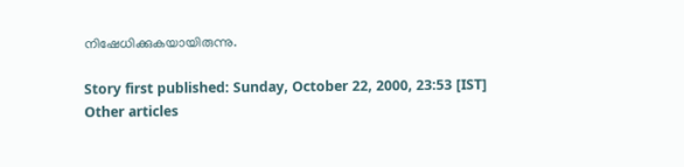നിഷേധിക്കുകയായിരുന്നു.

Story first published: Sunday, October 22, 2000, 23:53 [IST]
Other articles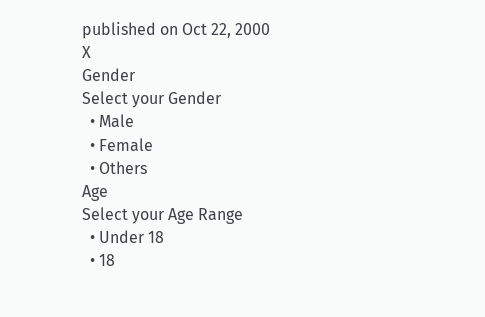published on Oct 22, 2000
X
Gender
Select your Gender
  • Male
  • Female
  • Others
Age
Select your Age Range
  • Under 18
  • 18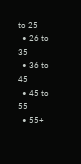to 25
  • 26 to 35
  • 36 to 45
  • 45 to 55
  • 55+